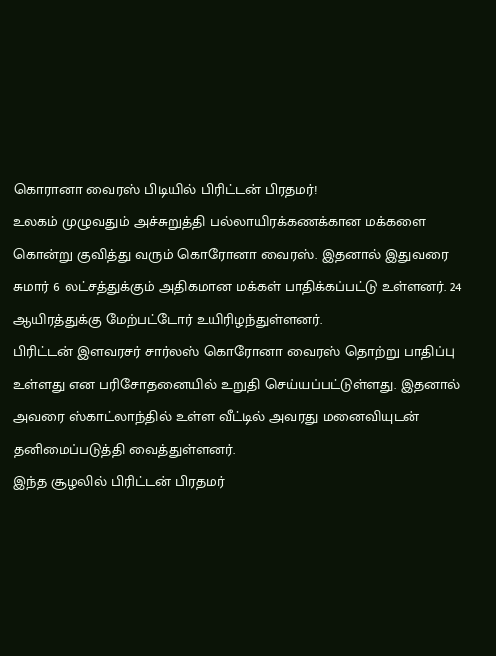கொரானா வைரஸ் பிடியில் பிரிட்டன் பிரதமர்!
உலகம் முழுவதும் அச்சுறுத்தி பல்லாயிரக்கணக்கான மக்களை கொன்று குவித்து வரும் கொரோனா வைரஸ். இதனால் இதுவரை சுமார் 6 லட்சத்துக்கும் அதிகமான மக்கள் பாதிக்கப்பட்டு உள்ளனர். 24 ஆயிரத்துக்கு மேற்பட்டோர் உயிரிழந்துள்ளனர்.
பிரிட்டன் இளவரசர் சார்லஸ் கொரோனா வைரஸ் தொற்று பாதிப்பு உள்ளது என பரிசோதனையில் உறுதி செய்யப்பட்டுள்ளது. இதனால் அவரை ஸ்காட்லாந்தில் உள்ள வீட்டில் அவரது மனைவியுடன் தனிமைப்படுத்தி வைத்துள்ளனர்.
இந்த சூழலில் பிரிட்டன் பிரதமர்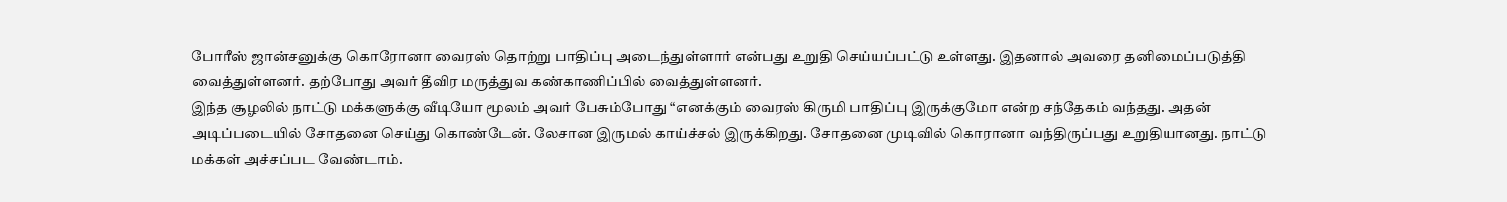போரீஸ் ஜான்சனுக்கு கொரோனா வைரஸ் தொற்று பாதிப்பு அடைந்துள்ளார் என்பது உறுதி செய்யப்பட்டு உள்ளது. இதனால் அவரை தனிமைப்படுத்தி வைத்துள்ளனர். தற்போது அவர் தீவிர மருத்துவ கண்காணிப்பில் வைத்துள்ளனர்.
இந்த சூழலில் நாட்டு மக்களுக்கு வீடியோ மூலம் அவர் பேசும்போது “எனக்கும் வைரஸ் கிருமி பாதிப்பு இருக்குமோ என்ற சந்தேகம் வந்தது. அதன் அடிப்படையில் சோதனை செய்து கொண்டேன். லேசான இருமல் காய்ச்சல் இருக்கிறது. சோதனை முடிவில் கொரானா வந்திருப்பது உறுதியானது. நாட்டு மக்கள் அச்சப்பட வேண்டாம்.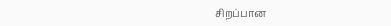சிறப்பான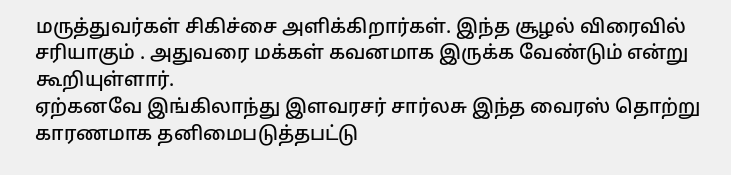மருத்துவர்கள் சிகிச்சை அளிக்கிறார்கள். இந்த சூழல் விரைவில் சரியாகும் . அதுவரை மக்கள் கவனமாக இருக்க வேண்டும் என்று கூறியுள்ளார்.
ஏற்கனவே இங்கிலாந்து இளவரசர் சார்லசு இந்த வைரஸ் தொற்று காரணமாக தனிமைபடுத்தபட்டு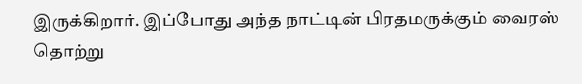இருக்கிறார். இப்போது அந்த நாட்டின் பிரதமருக்கும் வைரஸ் தொற்று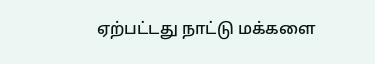ஏற்பட்டது நாட்டு மக்களை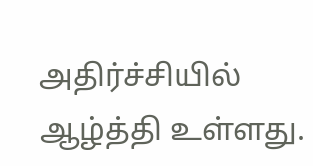அதிர்ச்சியில் ஆழ்த்தி உள்ளது.